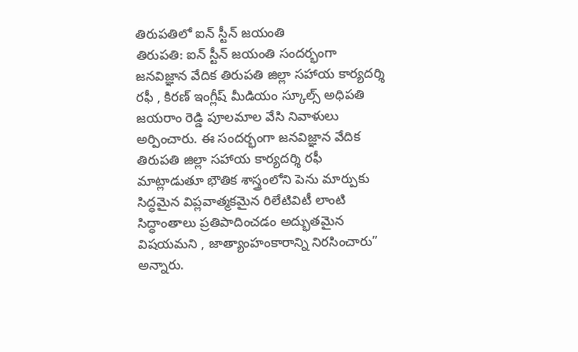తిరుపతిలో ఐన్ స్టీన్ జయంతి
తిరుపతి: ఐన్ స్టీన్ జయంతి సందర్భంగా జనవిజ్ఞాన వేదిక తిరుపతి జిల్లా సహాయ కార్యదర్శి రఫీ , కిరణ్ ఇంగ్లీష్ మీడియం స్కూల్స్ అధిపతి జయరాం రెడ్డి పూలమాల వేసి నివాళులు అర్పించారు. ఈ సందర్భంగా జనవిజ్ఞాన వేదిక తిరుపతి జిల్లా సహాయ కార్యదర్శి రఫీ మాట్లాడుతూ భౌతిక శాస్త్రంలోని పెను మార్పుకు సిద్ధమైన విప్లవాత్మకమైన రిలేటివిటీ లాంటి సిద్ధాంతాలు ప్రతిపాదించడం అద్భుతమైన విషయమని , జాత్యాంహంకారాన్ని నిరసించారు” అన్నారు.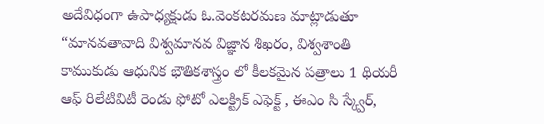అదేవిధంగా ఉపాధ్యక్షుడు ఓ.వెంకటరమణ మాట్లాడుతూ “మానవతావాది విశ్వమానవ విజ్ఞాన శిఖరం, విశ్వశాంతి కాముకుడు ఆధునిక భౌతికశాస్త్రం లో కీలకమైన పత్రాలు 1 థియరీ ఆఫ్ రిలేటివిటీ రెండు ఫోటో ఎలక్ట్రిక్ ఎఫెక్ట్ , ఈఎం సి స్క్వేర్,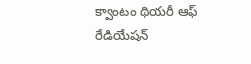క్వాంటం థియరీ ఆఫ్ రేడియేషన్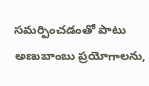సమర్పించడంతో పాటు అణుబాంబు ప్రయోగాలను,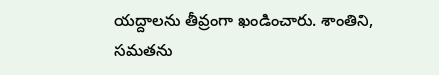యద్దాలను తీవ్రంగా ఖండించారు. శాంతిని, సమతను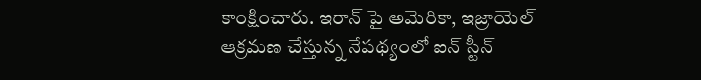కాంక్షించారు. ఇరాన్ పై అమెరికా, ఇజ్రాయెల్ ఆక్రమణ చేస్తున్న నేపథ్యంలో ఐన్ స్టీన్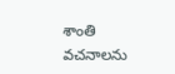శాంతి వచనాలను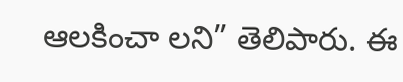ఆలకించా లని” తెలిపారు. ఈ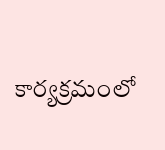కార్యక్రమంలో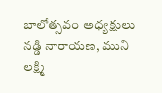బాలోత్సవం అధ్యక్షులు నడ్డి నారాయణ, ముని లక్ష్మి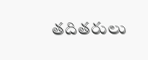తదితరులు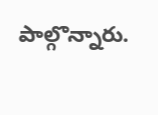పాల్గొన్నారు.